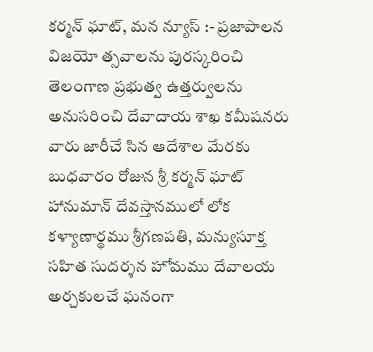కర్మన్ ఘాట్, మన న్యూస్ :- ప్రజాపాలన విజయో త్సవాలను పురస్కరించి తెలంగాణ ప్రభుత్వ ఉత్తర్వులను అనుసరించి దేవాదాయ శాఖ కమీషనరు వారు జారీచే సిన ఆదేశాల మేరకు బుధవారం రోజున శ్రీ కర్మన్ ఘాట్ హానుమాన్ దేవస్తానములో లోక కళ్యాణార్థము శ్రీగణపతి, మన్యుసూక్త సహిత సుదర్శన హోమము దేవాలయ అర్చకులచే ఘనంగా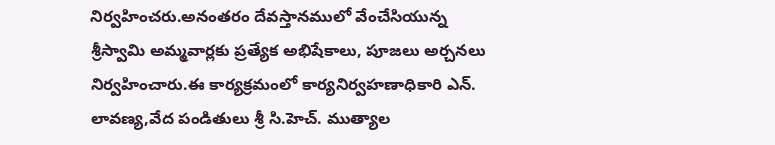నిర్వహించరు.అనంతరం దేవస్తానములో వేంచేసియున్న శ్రీస్వామి అమ్మవార్లకు ప్రత్యేక అభిషేకాలు, పూజలు అర్చనలు నిర్వహించారు.ఈ కార్యక్రమంలో కార్యనిర్వహణాధికారి ఎన్. లావణ్య,వేద పండితులు శ్రీ సి.హెచ్. ముత్యాల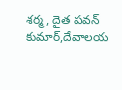శర్మ, దైత పవన్ కుమార్,దేవాలయ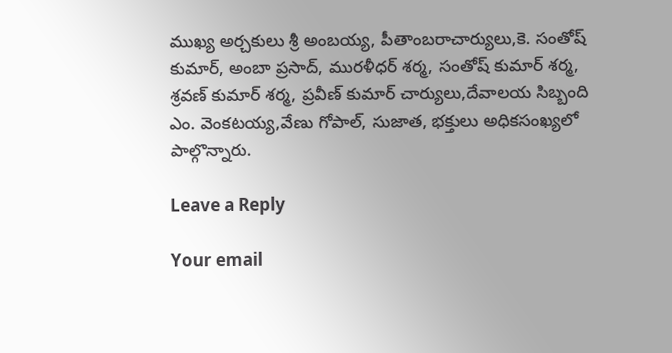ముఖ్య అర్చకులు శ్రీ అంబయ్య, పీతాంబరాచార్యులు,కె. సంతోష్ కుమార్, అంబా ప్రసాద్, మురళీధర్ శర్మ, సంతోష్ కుమార్ శర్మ, శ్రవణ్ కుమార్ శర్మ, ప్రవీణ్ కుమార్ చార్యులు,దేవాలయ సిబ్బంది ఎం. వెంకటయ్య,వేణు గోపాల్, సుజాత, భక్తులు అధికసంఖ్యలో పాల్గొన్నారు.

Leave a Reply

Your email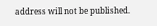address will not be published.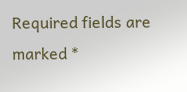Required fields are marked *